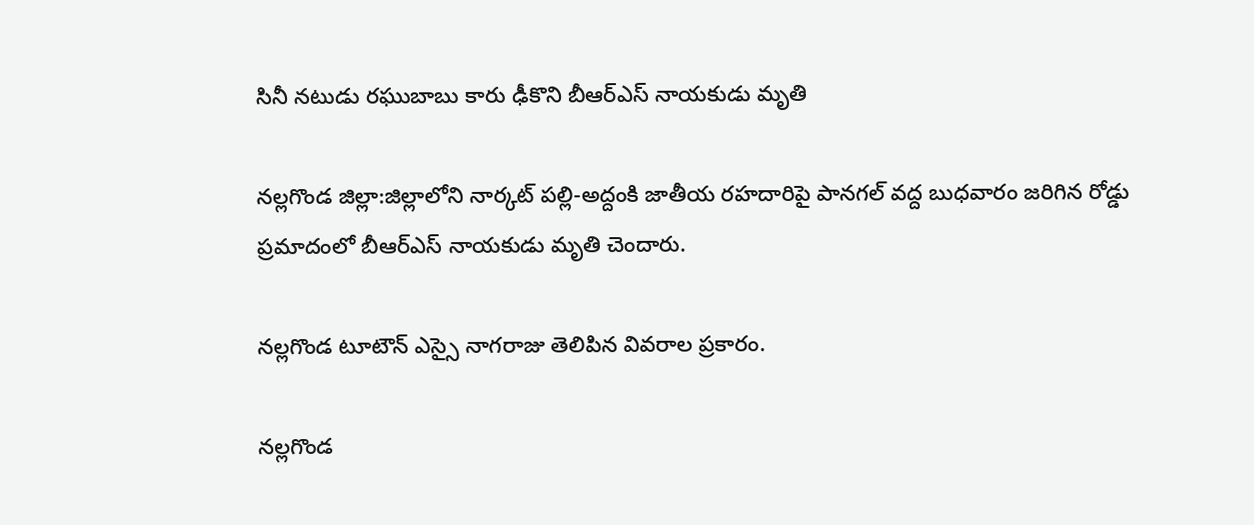సినీ నటుడు రఘుబాబు కారు ఢీకొని బీఆర్ఎస్ నాయకుడు మృతి

నల్లగొండ జిల్లా:జిల్లాలోని నార్కట్ పల్లి-అద్దంకి జాతీయ రహదారిపై పానగల్ వద్ద బుధవారం జరిగిన రోడ్డు ప్రమాదంలో బీఆర్ఎస్ నాయకుడు మృతి చెందారు.

నల్లగొండ టూటౌన్‌ ఎస్సై నాగరాజు తెలిపిన వివరాల ప్రకారం.

నల్లగొండ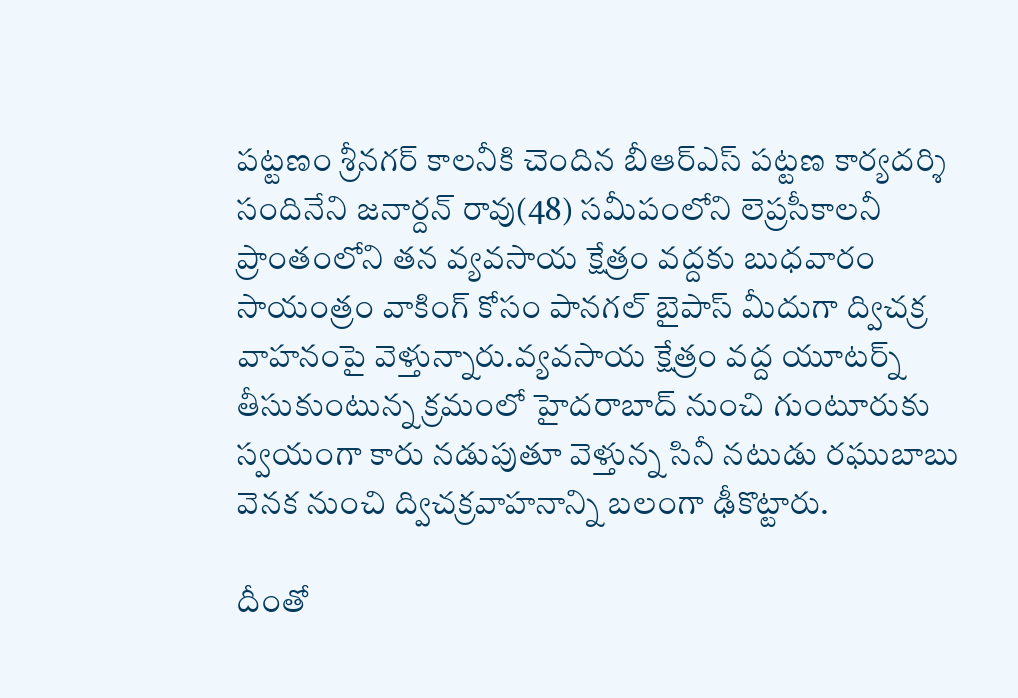పట్టణం శ్రీనగర్‌ కాలనీకి చెందిన బీఆర్ఎస్ పట్టణ కార్యదర్శి సందినేని జనార్దన్‌ రావు(48) సమీపంలోని లెప్రసీకాలనీ ప్రాంతంలోని తన వ్యవసాయ క్షేత్రం వద్దకు బుధవారం సాయంత్రం వాకింగ్‌ కోసం పానగల్‌ బైపాస్‌ మీదుగా ద్విచక్ర వాహనంపై వెళ్తున్నారు.వ్యవసాయ క్షేత్రం వద్ద యూటర్న్‌ తీసుకుంటున్న క్రమంలో హైదరాబాద్‌ నుంచి గుంటూరుకు స్వయంగా కారు నడుపుతూ వెళ్తున్న సినీ నటుడు రఘుబాబు వెనక నుంచి ద్విచక్రవాహనాన్ని బలంగా ఢీకొట్టారు.

దీంతో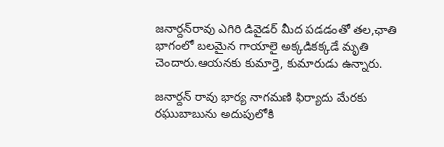జనార్దన్‌రావు ఎగిరి డివైడర్‌ మీద పడడంతో తల,ఛాతి భాగంలో బలమైన గాయాలై అక్కడికక్కడే మృతి చెందారు.ఆయనకు కుమార్తె, కుమారుడు ఉన్నారు.

జనార్దన్‌ రావు భార్య నాగమణి ఫిర్యాదు మేరకు రఘుబాబును అదుపులోకి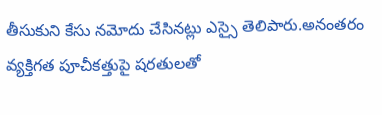తీసుకుని కేసు నమోదు చేసినట్లు ఎస్సై తెలిపారు.అనంతరం వ్యక్తిగత పూచీకత్తుపై షరతులతో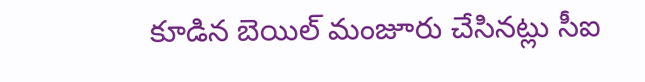కూడిన బెయిల్‌ మంజూరు చేసినట్లు సీఐ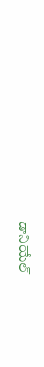డానియేల్‌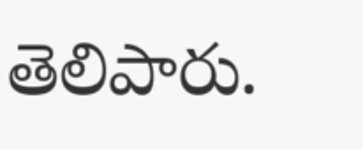తెలిపారు.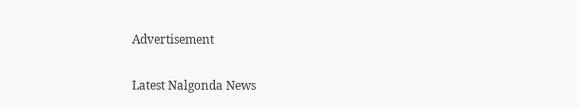Advertisement

Latest Nalgonda News